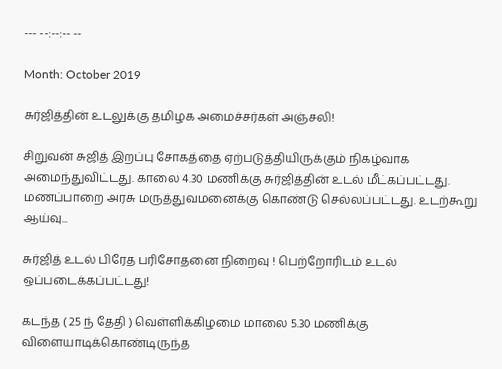--- --:--:-- --

Month: October 2019

சுர்ஜித்தின் உடலுக்கு தமிழக அமைச்சர்கள் அஞ்சலி!

சிறுவன் சுஜித் இறப்பு சோகத்தை ஏற்படுத்தியிருக்கும் நிகழ்வாக அமைந்துவிட்டது. காலை 4.30 மணிக்கு சுர்ஜித்தின் உடல் மீட்கப்பட்டது. மணப்பாறை அரசு மருத்துவமனைக்கு கொண்டு செல்லப்பட்டது. உடற்கூறு ஆய்வு...

சுர்ஜித் உடல் பிரேத பரிசோதனை நிறைவு ! பெற்றோரிடம் உடல் ஒப்படைக்கப்பட்டது!

கடந்த ( 25 ந் தேதி ) வெள்ளிக்கிழமை மாலை 5.30 மணிக்கு விளையாடிக்கொண்டிருந்த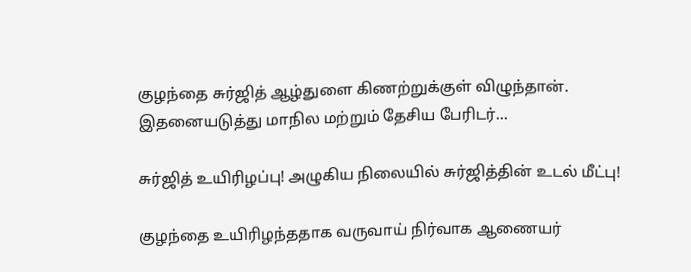குழந்தை சுர்ஜித் ஆழ்துளை கிணற்றுக்குள் விழுந்தான். இதனையடுத்து மாநில மற்றும் தேசிய பேரிடர்...

சுர்ஜித் உயிரிழப்பு! அழுகிய நிலையில் சுர்ஜித்தின் உடல் மீட்பு!

குழந்தை உயிரிழந்ததாக வருவாய் நிர்வாக ஆணையர்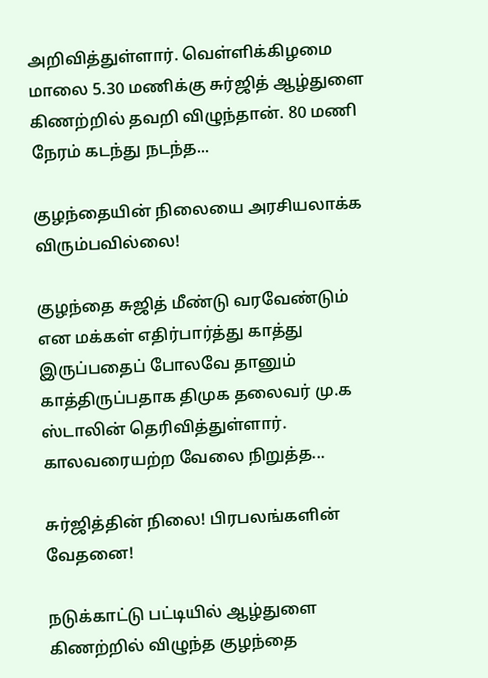அறிவித்துள்ளார். வெள்ளிக்கிழமை மாலை 5.30 மணிக்கு சுர்ஜித் ஆழ்துளை கிணற்றில் தவறி விழுந்தான். 80 மணி நேரம் கடந்து நடந்த...

குழந்தையின் நிலையை அரசியலாக்க விரும்பவில்லை!

குழந்தை சுஜித் மீண்டு வரவேண்டும் என மக்கள் எதிர்பார்த்து காத்து இருப்பதைப் போலவே தானும் காத்திருப்பதாக திமுக தலைவர் மு.க ஸ்டாலின் தெரிவித்துள்ளார். காலவரையற்ற வேலை நிறுத்த...

சுர்ஜித்தின் நிலை! பிரபலங்களின் வேதனை!

நடுக்காட்டு பட்டியில் ஆழ்துளை கிணற்றில் விழுந்த குழந்தை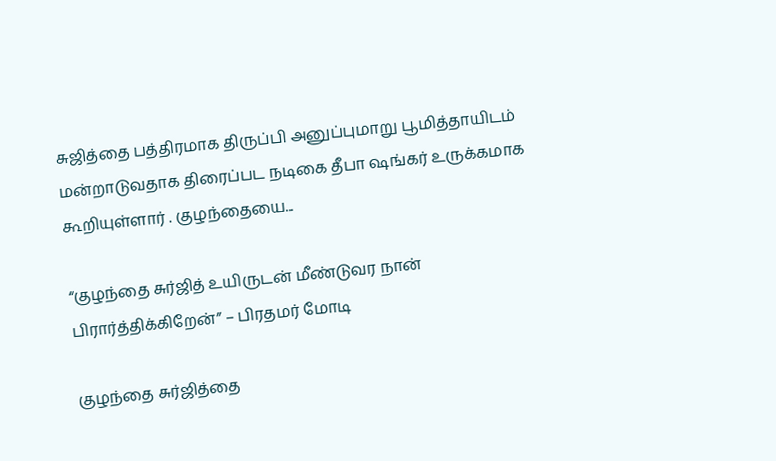சுஜித்தை பத்திரமாக திருப்பி அனுப்புமாறு பூமித்தாயிடம் மன்றாடுவதாக திரைப்பட நடிகை தீபா ஷங்கர் உருக்கமாக கூறியுள்ளார் . குழந்தையை...

“குழந்தை சுர்ஜித் உயிருடன் மீண்டுவர நான் பிரார்த்திக்கிறேன்” – பிரதமர் மோடி

குழந்தை சுர்ஜித்தை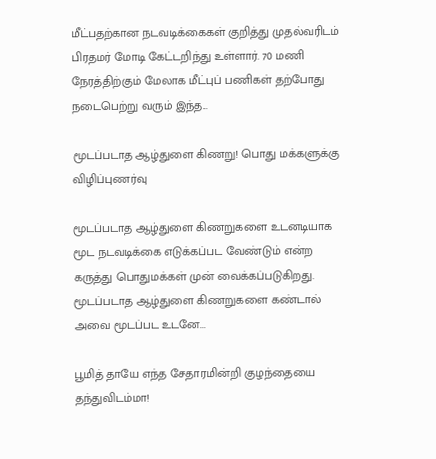மீட்பதற்கான நடவடிக்கைகள் குறித்து முதல்வரிடம் பிரதமர் மோடி கேட்டறிந்து உள்ளார். 70 மணி நேரத்திற்கும் மேலாக மீட்புப் பணிகள் தற்போது நடைபெற்று வரும் இந்த...

மூடப்படாத ஆழ்துளை கிணறு! பொது மக்களுக்கு விழிப்புணர்வு

மூடப்படாத ஆழ்துளை கிணறுகளை உடனடியாக மூட நடவடிக்கை எடுக்கப்பட வேண்டும் என்ற கருத்து பொதுமக்கள் முன் வைக்கப்படுகிறது. மூடப்படாத ஆழ்துளை கிணறுகளை கண்டால் அவை மூடப்பட உடனே...

பூமித் தாயே எந்த சேதாரமின்றி குழந்தையை தந்துவிடம்மா!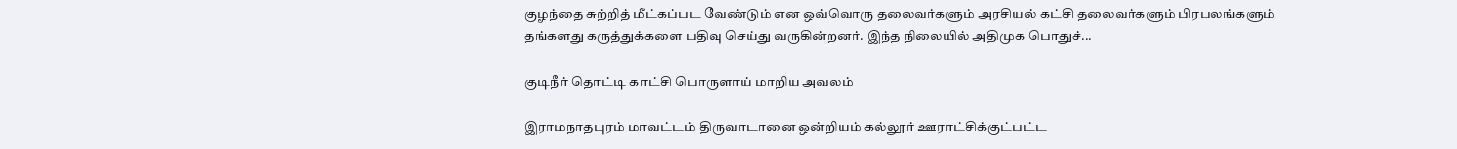குழந்தை சுற்றித் மீட்கப்பட வேண்டும் என ஒவ்வொரு தலைவர்களும் அரசியல் கட்சி தலைவர்களும் பிரபலங்களும் தங்களது கருத்துக்களை பதிவு செய்து வருகின்றனர். இந்த நிலையில் அதிமுக பொதுச்...

குடிநீர் தொட்டி காட்சி பொருளாய் மாறிய அவலம்

இராமநாதபுரம் மாவட்டம் திருவாடானை ஒன்றியம் கல்லூர் ஊராட்சிக்குட்பட்ட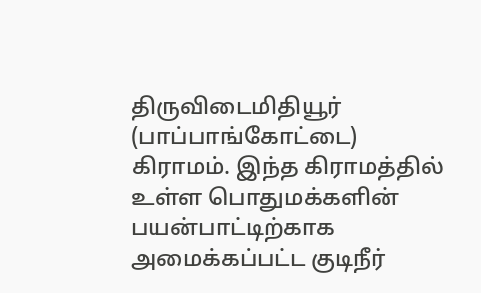திருவிடைமிதியூர் (பாப்பாங்கோட்டை) கிராமம். இந்த கிராமத்தில் உள்ள பொதுமக்களின் பயன்பாட்டிற்காக அமைக்கப்பட்ட குடிநீர்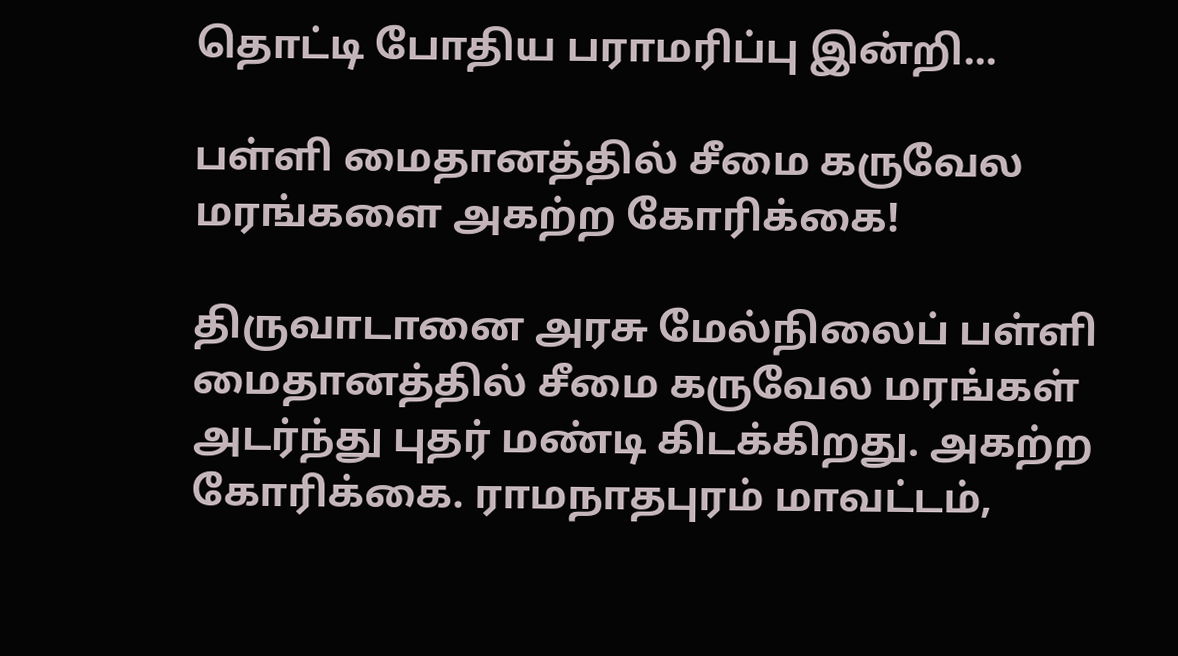தொட்டி போதிய பராமரிப்பு இன்றி...

பள்ளி மைதானத்தில் சீமை கருவேல மரங்களை அகற்ற கோரிக்கை!

திருவாடானை அரசு மேல்நிலைப் பள்ளி மைதானத்தில் சீமை கருவேல மரங்கள் அடர்ந்து புதர் மண்டி கிடக்கிறது. அகற்ற கோரிக்கை. ராமநாதபுரம் மாவட்டம்,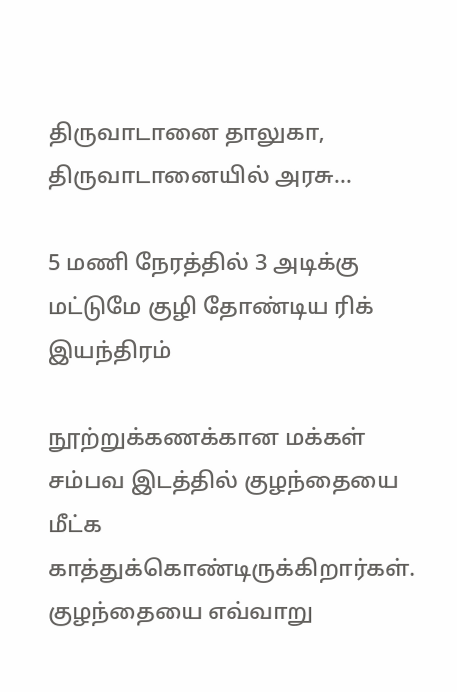திருவாடானை தாலுகா, திருவாடானையில் அரசு...

5 மணி நேரத்தில் 3 அடிக்கு மட்டுமே குழி தோண்டிய ரிக் இயந்திரம்

நூற்றுக்கணக்கான மக்கள் சம்பவ இடத்தில் குழந்தையை மீட்க காத்துக்கொண்டிருக்கிறார்கள். குழந்தையை எவ்வாறு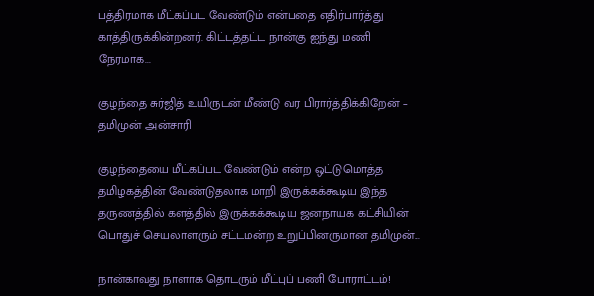பத்திரமாக மீட்கப்பட வேண்டும் என்பதை எதிர்பார்த்து காத்திருக்கின்றனர். கிட்டத்தட்ட நான்கு ஐந்து மணி நேரமாக...

குழந்தை சுர்ஜித் உயிருடன் மீண்டு வர பிரார்த்திக்கிறேன் – தமிமுன் அன்சாரி

குழந்தையை மீட்கப்பட வேண்டும் என்ற ஒட்டுமொத்த தமிழகத்தின் வேண்டுதலாக மாறி இருக்கக்கூடிய இந்த தருணத்தில் களத்தில் இருக்கக்கூடிய ஜனநாயக கட்சியின் பொதுச் செயலாளரும் சட்டமன்ற உறுப்பினருமான தமிமுன்...

நான்காவது நாளாக தொடரும் மீட்புப் பணி போராட்டம்!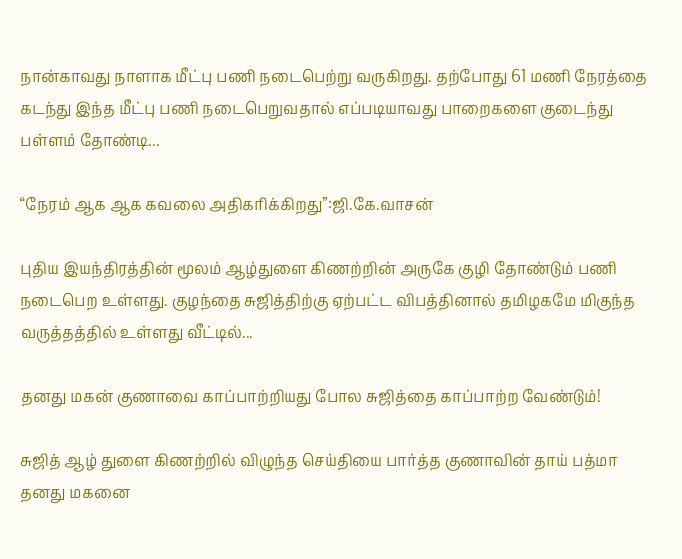நான்காவது நாளாக மீட்பு பணி நடைபெற்று வருகிறது. தற்போது 61 மணி நேரத்தை கடந்து இந்த மீட்பு பணி நடைபெறுவதால் எப்படியாவது பாறைகளை குடைந்து பள்ளம் தோண்டி...

“நேரம் ஆக ஆக கவலை அதிகரிக்கிறது”:ஜி.கே.வாசன்

புதிய இயந்திரத்தின் மூலம் ஆழ்துளை கிணற்றின் அருகே குழி தோண்டும் பணி நடைபெற உள்ளது. குழந்தை சுஜித்திற்கு ஏற்பட்ட விபத்தினால் தமிழகமே மிகுந்த வருத்தத்தில் உள்ளது வீட்டில்...

தனது மகன் குணாவை காப்பாற்றியது போல சுஜித்தை காப்பாற்ற வேண்டும்!

சுஜித் ஆழ் துளை கிணற்றில் விழுந்த செய்தியை பார்த்த குணாவின் தாய் பத்மா தனது மகனை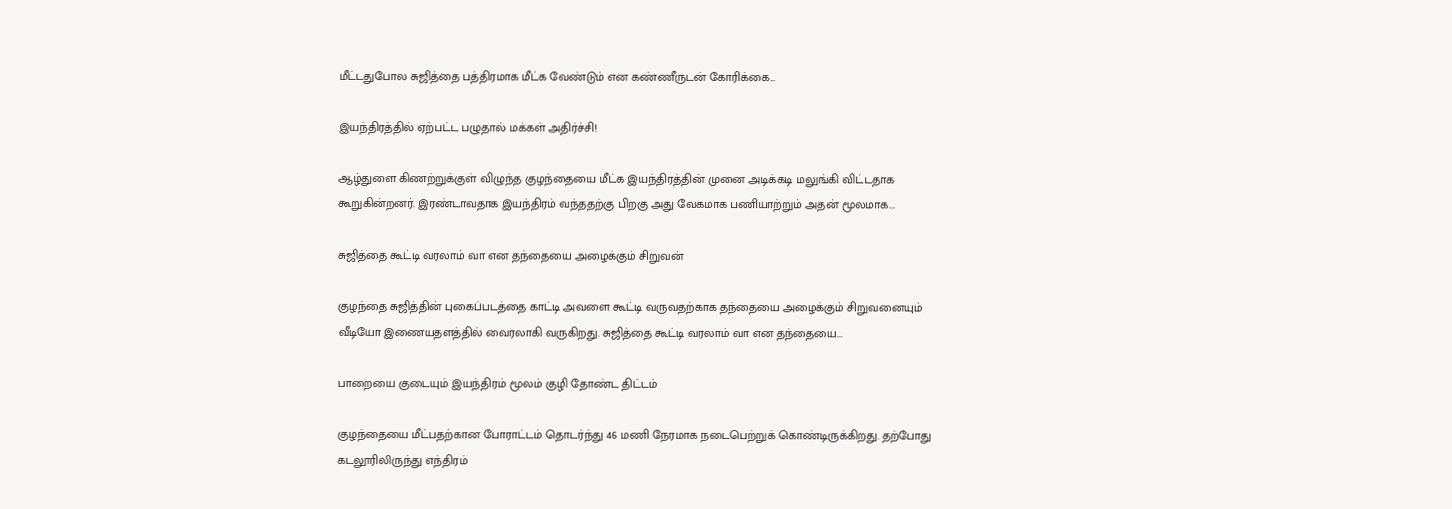மீட்டதுபோல சுஜித்தை பத்திரமாக மீட்க வேண்டும் என கண்ணீருடன் கோரிக்கை...

இயந்திரத்தில் ஏற்பட்ட பழுதால் மக்கள் அதிர்ச்சி!

ஆழ்துளை கிணற்றுக்குள் விழுந்த குழந்தையை மீட்க இயந்திரத்தின் முனை அடிக்கடி மலுங்கி விட்டதாக கூறுகின்றனர். இரண்டாவதாக இயந்திரம் வந்ததற்கு பிறகு அது வேகமாக பணியாற்றும் அதன் மூலமாக...

சுஜித்தை கூட்டி வரலாம் வா என தந்தையை அழைக்கும் சிறுவன்

குழந்தை சுஜித்தின் புகைப்படத்தை காட்டி அவளை கூட்டி வருவதற்காக தந்தையை அழைக்கும் சிறுவனையும் வீடியோ இணையதளத்தில் வைரலாகி வருகிறது. சுஜித்தை கூட்டி வரலாம் வா என தந்தையை...

பாறையை குடையும் இயந்திரம் மூலம் குழி தோண்ட திட்டம்

குழந்தையை மீட்பதற்கான போராட்டம் தொடர்ந்து 46 மணி நேரமாக நடைபெற்றுக் கொண்டிருக்கிறது. தற்போது கடலூரிலிருந்து எந்திரம்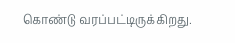கொண்டு வரப்பட்டிருக்கிறது.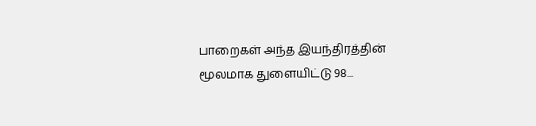பாறைகள் அந்த இயந்திரத்தின் மூலமாக துளையிட்டு 98...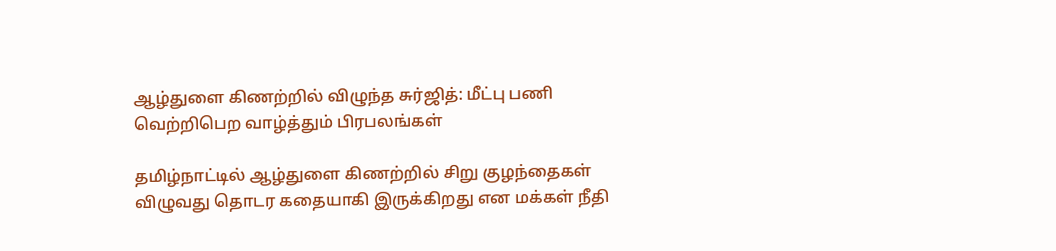ஆழ்துளை கிணற்றில் விழுந்த சுர்ஜித்: மீட்பு பணி வெற்றிபெற வாழ்த்தும் பிரபலங்கள்

தமிழ்நாட்டில் ஆழ்துளை கிணற்றில் சிறு குழந்தைகள் விழுவது தொடர கதையாகி இருக்கிறது என மக்கள் நீதி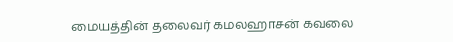மையத்தின் தலைவர் கமலஹாசன் கவலை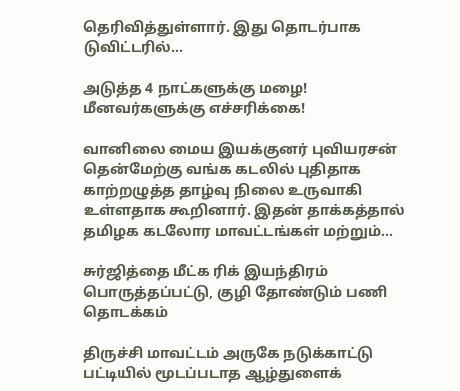தெரிவித்துள்ளார். இது தொடர்பாக டுவிட்டரில்...

அடுத்த 4 நாட்களுக்கு மழை! மீனவர்களுக்கு எச்சரிக்கை!

வானிலை மைய இயக்குனர் புவியரசன் தென்மேற்கு வங்க கடலில் புதிதாக காற்றழுத்த தாழ்வு நிலை உருவாகி உள்ளதாக கூறினார். இதன் தாக்கத்தால் தமிழக கடலோர மாவட்டங்கள் மற்றும்...

சுர்ஜித்தை மீட்க ரிக் இயந்திரம் பொருத்தப்பட்டு, குழி தோண்டும் பணி தொடக்கம்

திருச்சி மாவட்டம் அருகே நடுக்காட்டு பட்டியில் மூடப்படாத ஆழ்துளைக்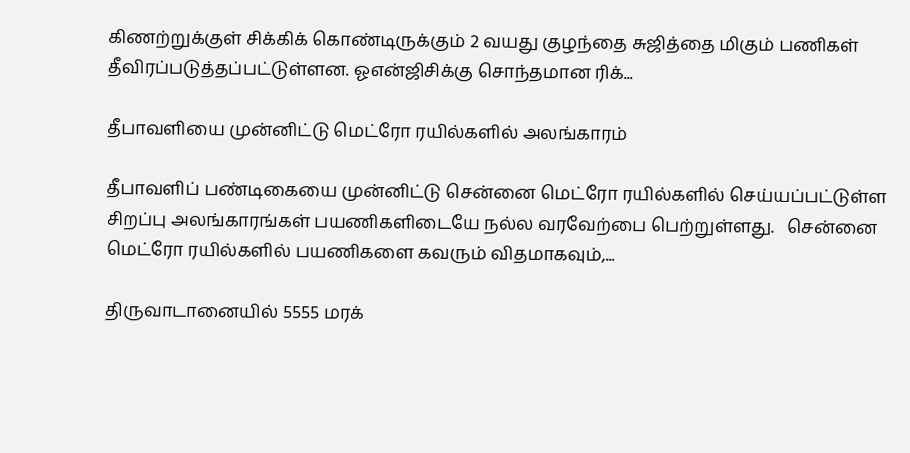கிணற்றுக்குள் சிக்கிக் கொண்டிருக்கும் 2 வயது குழந்தை சுஜித்தை மிகும் பணிகள் தீவிரப்படுத்தப்பட்டுள்ளன. ஓஎன்ஜிசிக்கு சொந்தமான ரிக்...

தீபாவளியை முன்னிட்டு மெட்ரோ ரயில்களில் அலங்காரம்

தீபாவளிப் பண்டிகையை முன்னிட்டு சென்னை மெட்ரோ ரயில்களில் செய்யப்பட்டுள்ள சிறப்பு அலங்காரங்கள் பயணிகளிடையே நல்ல வரவேற்பை பெற்றுள்ளது.   சென்னை மெட்ரோ ரயில்களில் பயணிகளை கவரும் விதமாகவும்,...

திருவாடானையில் 5555 மரக்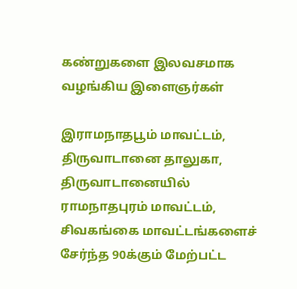கண்றுகளை இலவசமாக வழங்கிய இளைஞர்கள்

இராமநாதபூம் மாவட்டம், திருவாடானை தாலுகா, திருவாடானையில் ராமநாதபுரம் மாவட்டம், சிவகங்கை மாவட்டங்களைச் சேர்ந்த 90க்கும் மேற்பட்ட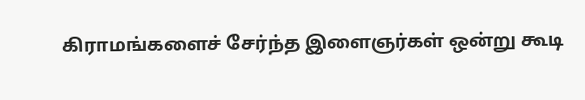கிராமங்களைச் சேர்ந்த இளைஞர்கள் ஒன்று கூடி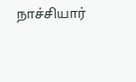நாச்சியார்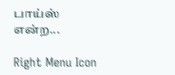பாய்ஸ் என்ற...

Right Menu Icon